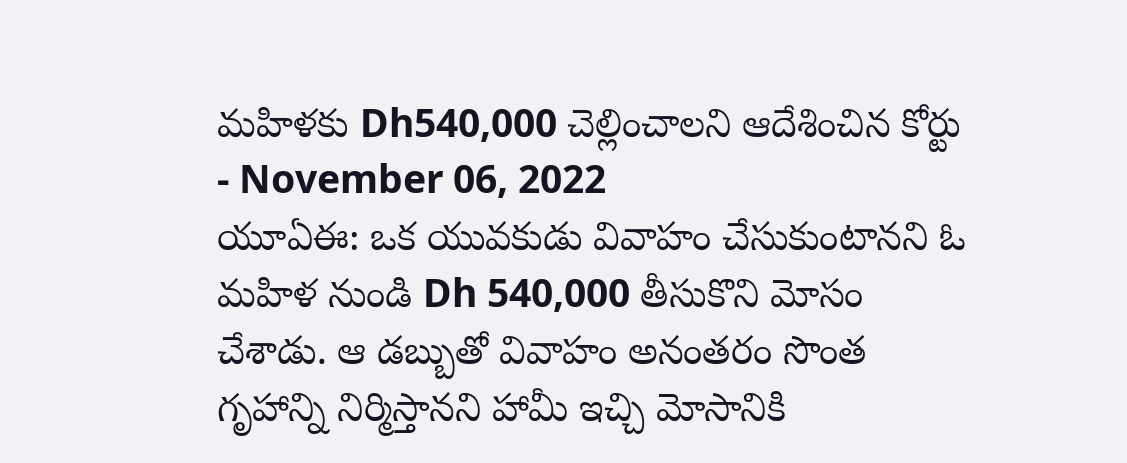మహిళకు Dh540,000 చెల్లించాలని ఆదేశించిన కోర్టు
- November 06, 2022
యూఏఈ: ఒక యువకుడు వివాహం చేసుకుంటానని ఓ మహిళ నుండి Dh 540,000 తీసుకొని మోసం చేశాడు. ఆ డబ్బుతో వివాహం అనంతరం సొంత గృహాన్ని నిర్మిస్తానని హామీ ఇచ్చి మోసానికి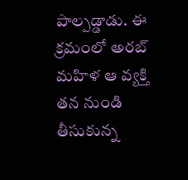పాల్పడ్డాడు. ఈ క్రమంలో అరబ్ మహిళ ఆ వ్యక్తి తన నుండి తీసుకున్న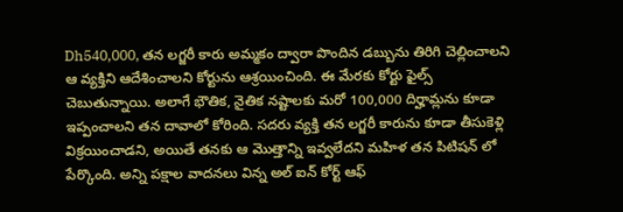Dh540,000, తన లగ్జరీ కారు అమ్మకం ద్వారా పొందిన డబ్బును తిరిగి చెల్లించాలని ఆ వ్యక్తిని ఆదేశించాలని కోర్టును ఆశ్రయించింది. ఈ మేరకు కోర్టు ఫైల్స్ చెబుతున్నాయి. అలాగే భౌతిక, నైతిక నష్టాలకు మరో 100,000 దిర్హామ్లను కూడా ఇప్పంచాలని తన దావాలో కోరింది. సదరు వ్యక్తి తన లగ్జరీ కారును కూడా తీసుకెళ్లి విక్రయించాడని, అయితే తనకు ఆ మొత్తాన్ని ఇవ్వలేదని మహిళ తన పిటిషన్ లో పేర్కొంది. అన్ని పక్షాల వాదనలు విన్న అల్ ఐన్ కోర్ట్ ఆఫ్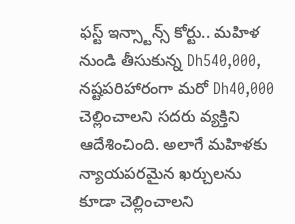ఫస్ట్ ఇన్స్టాన్స్ కోర్టు.. మహిళ నుండి తీసుకున్న Dh540,000, నష్టపరిహారంగా మరో Dh40,000 చెల్లించాలని సదరు వ్యక్తిని ఆదేశించింది. అలాగే మహిళకు న్యాయపరమైన ఖర్చులను కూడా చెల్లించాలని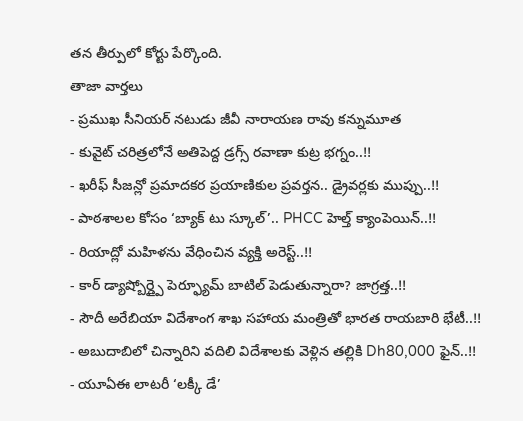తన తీర్పులో కోర్టు పేర్కొంది.
తాజా వార్తలు
- ప్రముఖ సీనియర్ నటుడు జీవీ నారాయణ రావు కన్నుమూత
- కువైట్ చరిత్రలోనే అతిపెద్ద డ్రగ్స్ రవాణా కుట్ర భగ్నం..!!
- ఖరీఫ్ సీజన్లో ప్రమాదకర ప్రయాణికుల ప్రవర్తన.. డ్రైవర్లకు ముప్పు..!!
- పాఠశాలల కోసం ‘బ్యాక్ టు స్కూల్’.. PHCC హెల్త్ క్యాంపెయిన్..!!
- రియాద్లో మహిళను వేధించిన వ్యక్తి అరెస్ట్..!!
- కార్ డ్యాష్బోర్డ్పై పెర్ఫ్యూమ్ బాటిల్ పెడుతున్నారా? జాగ్రత్త..!!
- సౌదీ అరేబియా విదేశాంగ శాఖ సహాయ మంత్రితో భారత రాయబారి భేటీ..!!
- అబుదాబిలో చిన్నారిని వదిలి విదేశాలకు వెళ్లిన తల్లికి Dh80,000 ఫైన్..!!
- యూఏఈ లాటరీ ‘లక్కీ డే’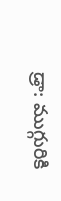డ్రా: ముగ్గురికి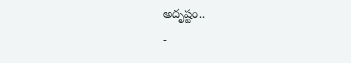అదృష్టం..
-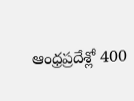ఆంధ్రప్రదేశ్లో 400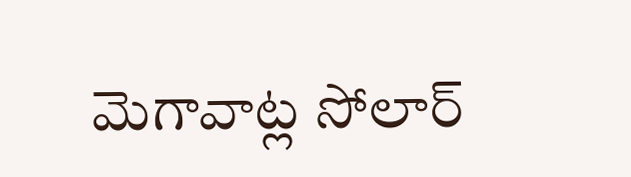మెగావాట్ల సోలార్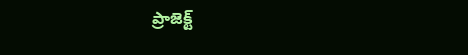ప్రాజెక్ట్